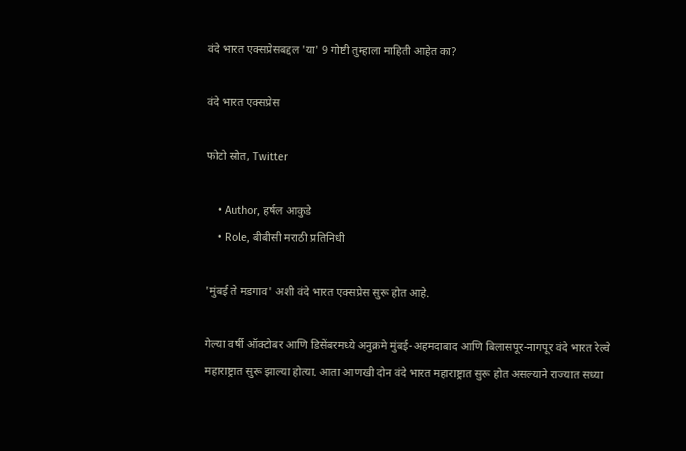वंदे भारत एक्सप्रेसबद्दल 'या' 9 गोष्टी तुम्हाला माहिती आहेत का?

वंदे भारत एक्सप्रेस

फोटो स्रोत, Twitter

    • Author, हर्षल आकुडे
    • Role, बीबीसी मराठी प्रतिनिधी

'मुंबई ते मडगाव' अशी वंदे भारत एक्सप्रेस सुरू होत आहे.

गेल्या वर्षी ऑक्टोबर आणि डिसेंबरमध्ये अनुक्रमे मुंबई-अहमदाबाद आणि बिलासपूर-नागपूर वंदे भारत रेल्वे महाराष्ट्रात सुरू झाल्या होत्या. आता आणखी दोन वंदे भारत महाराष्ट्रात सुरू होत असल्याने राज्यात सध्या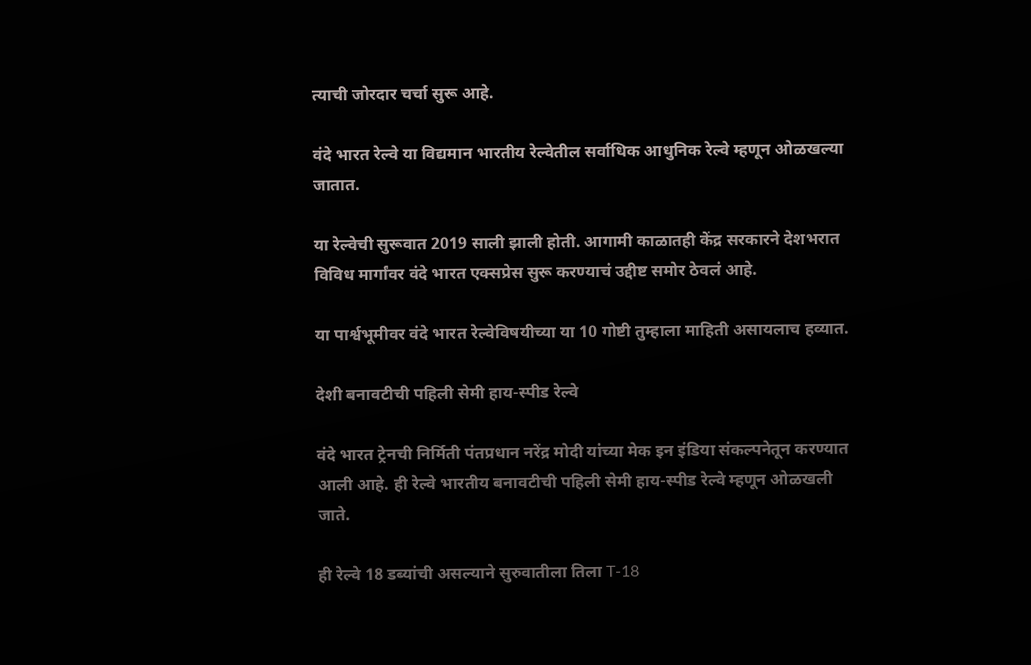त्याची जोरदार चर्चा सुरू आहे.

वंदे भारत रेल्वे या विद्यमान भारतीय रेल्वेतील सर्वाधिक आधुनिक रेल्वे म्हणून ओळखल्या जातात.

या रेल्वेची सुरूवात 2019 साली झाली होती. आगामी काळातही केंद्र सरकारने देशभरात विविध मार्गांवर वंदे भारत एक्सप्रेस सुरू करण्याचं उद्दीष्ट समोर ठेवलं आहे.

या पार्श्वभूमीवर वंदे भारत रेल्वेविषयीच्या या 10 गोष्टी तुम्हाला माहिती असायलाच हव्यात.

देशी बनावटीची पहिली सेमी हाय-स्पीड रेल्वे

वंदे भारत ट्रेनची निर्मिती पंतप्रधान नरेंद्र मोदी यांच्या मेक इन इंडिया संकल्पनेतून करण्यात आली आहे. ही रेल्वे भारतीय बनावटीची पहिली सेमी हाय-स्पीड रेल्वे म्हणून ओळखली जाते.

ही रेल्वे 18 डब्यांची असल्याने सुरुवातीला तिला T-18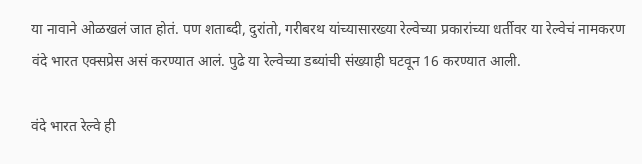या नावाने ओळखलं जात होतं. पण शताब्दी, दुरांतो, गरीबरथ यांच्यासारख्या रेल्वेच्या प्रकारांच्या धर्तीवर या रेल्वेचं नामकरण वंदे भारत एक्सप्रेस असं करण्यात आलं. पुढे या रेल्वेच्या डब्यांची संख्याही घटवून 16 करण्यात आली.

वंदे भारत रेल्वे ही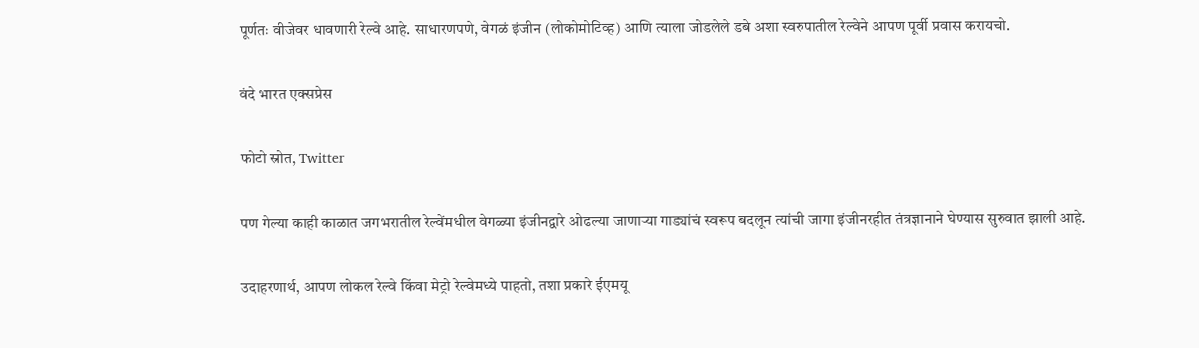पूर्णतः वीजेवर धावणारी रेल्वे आहे. साधारणपणे, वेगळं इंजीन (लोकोमोटिव्ह) आणि त्याला जोडलेले डबे अशा स्वरुपातील रेल्वेने आपण पूर्वी प्रवास करायचो.

वंदे भारत एक्सप्रेस

फोटो स्रोत, Twitter

पण गेल्या काही काळात जगभरातील रेल्वेंमधील वेगळ्या इंजीनद्वारे ओढल्या जाणार्‍या गाड्यांचं स्वरूप बदलून त्यांची जागा इंजीनरहीत तंत्रज्ञानाने घेण्यास सुरुवात झाली आहे.

उदाहरणार्थ, आपण लोकल रेल्वे किंवा मेट्रो रेल्वेमध्ये पाहतो, तशा प्रकारे ईएमयू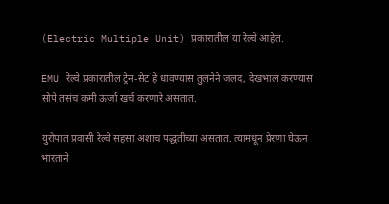(Electric Multiple Unit) प्रकारातील या रेल्वे आहेत.

EMU रेल्वे प्रकारातील ट्रेन-सेट हे धावण्यास तुलनेने जलद, देखभाल करण्यास सोपे तसंच कमी ऊर्जा खर्च करणारे असतात.

युरोपात प्रवासी रेल्वे सहसा अशाच पद्धतीच्या असतात. त्यामधून प्रेरणा घेऊन भारताने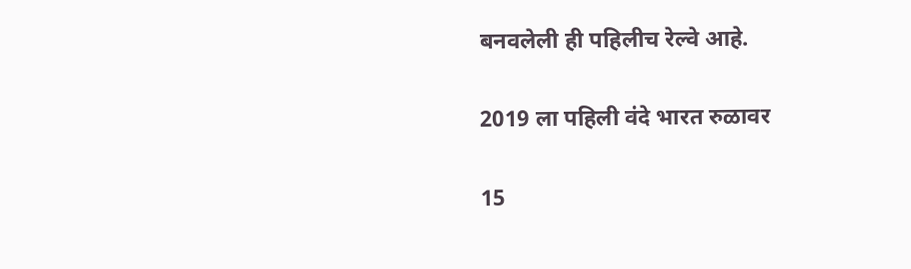बनवलेली ही पहिलीच रेल्वे आहे.

2019 ला पहिली वंदे भारत रुळावर

15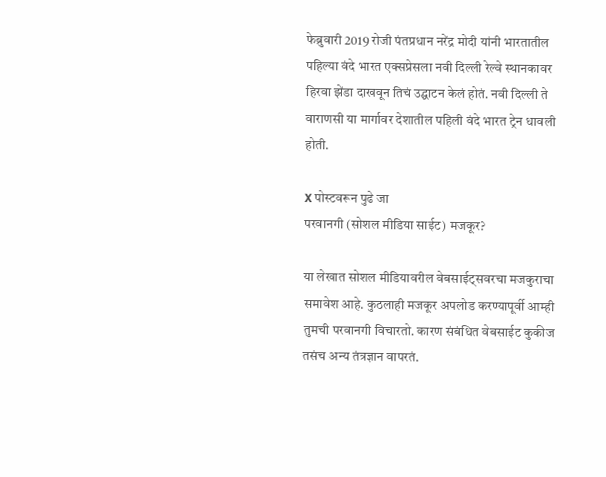फेब्रुवारी 2019 रोजी पंतप्रधान नरेंद्र मोदी यांनी भारतातील पहिल्या वंदे भारत एक्सप्रेसला नवी दिल्ली रेल्वे स्थानकावर हिरवा झेंडा दाखवून तिचं उद्घाटन केलं होतं. नवी दिल्ली ते वाराणसी या मार्गावर देशातील पहिली वंदे भारत ट्रेन धावली होती.

X पोस्टवरून पुढे जा
परवानगी (सोशल मीडिया साईट) मजकूर?

या लेखात सोशल मीडियावरील वेबसाईट्सवरचा मजकुराचा समावेश आहे. कुठलाही मजकूर अपलोड करण्यापूर्वी आम्ही तुमची परवानगी विचारतो. कारण संबंधित वेबसाईट कुकीज तसंच अन्य तंत्रज्ञान वापरतं.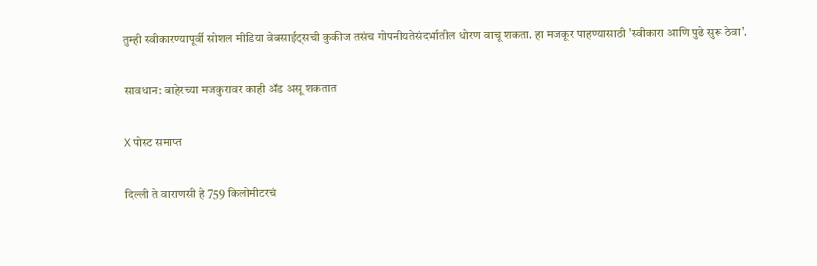तुम्ही स्वीकारण्यापूर्वी सोशल मीडिया वेबसाईट्सची कुकीज तसंच गोपनीयतेसंदर्भातील धोरण वाचू शकता. हा मजकूर पाहण्यासाठी 'स्वीकारा आणि पुढे सुरू ठेवा'.

सावधान: बाहेरच्या मजकुरावर काही ॲड असू शकतात

X पोस्ट समाप्त

दिल्ली ते वाराणसी हे 759 किलोमीटरचं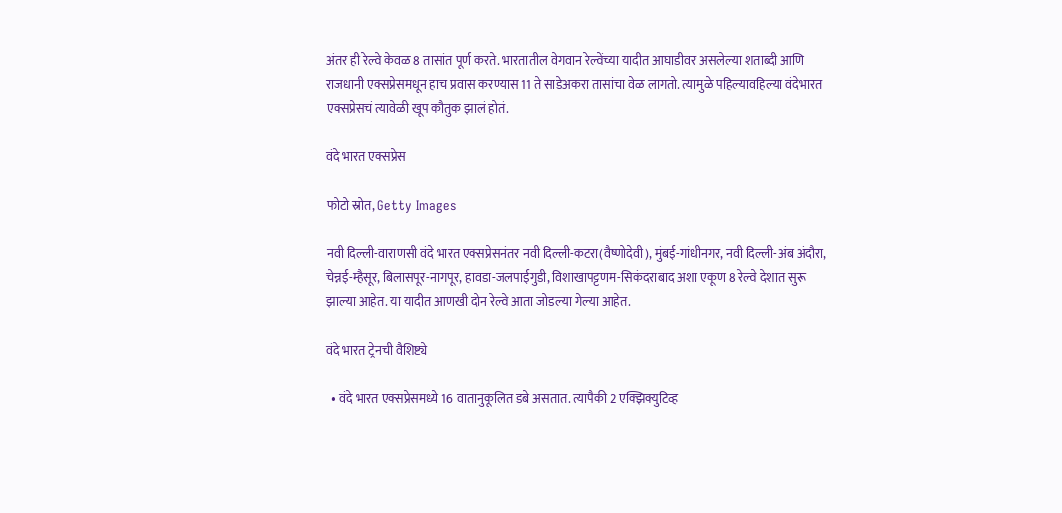अंतर ही रेल्वे केवळ 8 तासांत पूर्ण करते. भारतातील वेगवान रेल्वेंच्या यादीत आघाडीवर असलेल्या शताब्दी आणि राजधानी एक्सप्रेसमधून हाच प्रवास करण्यास 11 ते साडेअकरा तासांचा वेळ लागतो. त्यामुळे पहिल्यावहिल्या वंदेभारत एक्सप्रेसचं त्यावेळी खूप कौतुक झालं होतं.

वंदे भारत एक्सप्रेस

फोटो स्रोत, Getty Images

नवी दिल्ली-वाराणसी वंदे भारत एक्सप्रेसनंतर नवी दिल्ली-कटरा(वैष्णोदेवी), मुंबई-गांधीनगर, नवी दिल्ली-अंब अंदौरा, चेन्नई-म्हैसूर, बिलासपूर-नागपूर, हावडा-जलपाईगुडी, विशाखापट्टणम-सिकंदराबाद अशा एकूण 8 रेल्वे देशात सुरू झाल्या आहेत. या यादीत आणखी दोन रेल्वे आता जोडल्या गेल्या आहेत.

वंदे भारत ट्रेनची वैशिष्ट्ये

  • वंदे भारत एक्सप्रेसमध्ये 16 वातानुकूलित डबे असतात. त्यापैकी 2 एक्झिक्युटिव्ह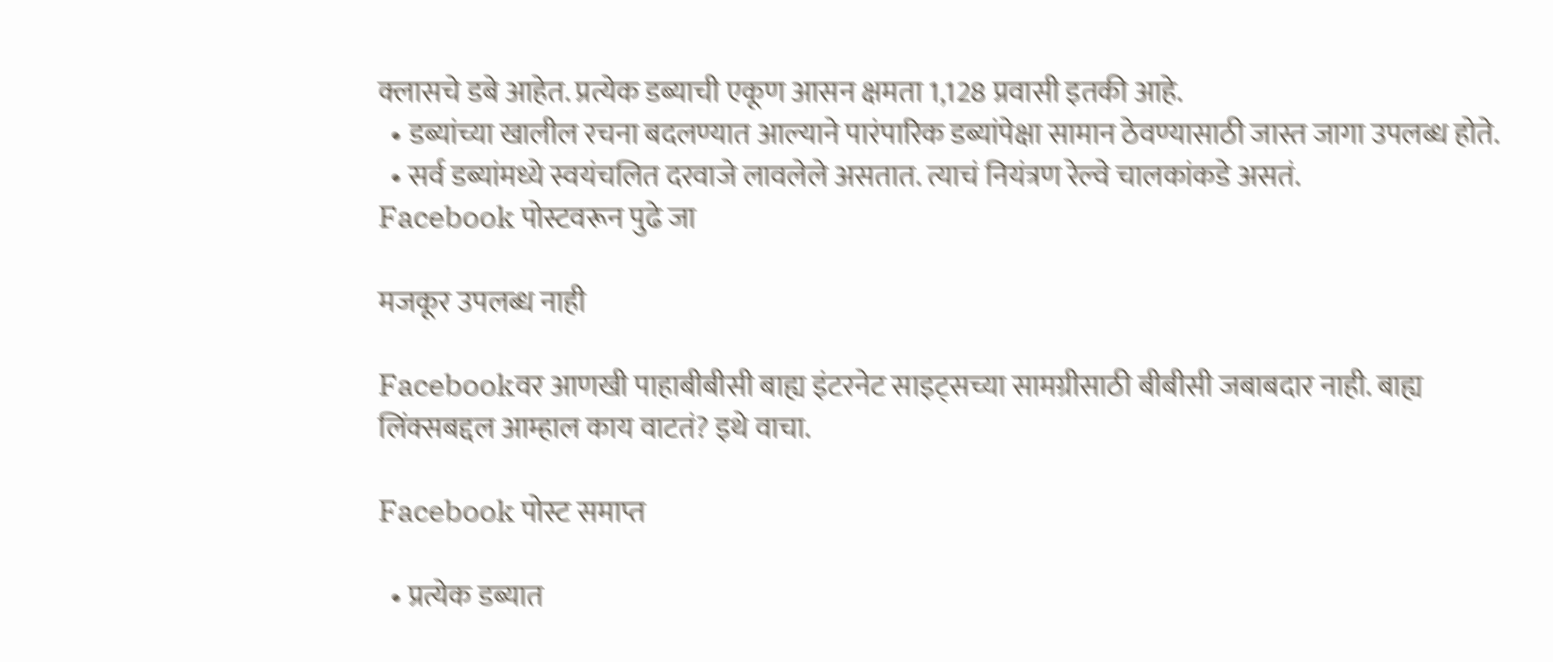क्लासचे डबे आहेत. प्रत्येक डब्याची एकूण आसन क्षमता 1,128 प्रवासी इतकी आहे.
  • डब्यांच्या खालील रचना बदलण्यात आल्याने पारंपारिक डब्यांपेक्षा सामान ठेवण्यासाठी जास्त जागा उपलब्ध होते.
  • सर्व डब्यांमध्ये स्वयंचलित दरवाजे लावलेले असतात. त्याचं नियंत्रण रेल्वे चालकांकडे असतं.
Facebook पोस्टवरून पुढे जा

मजकूर उपलब्ध नाही

Facebookवर आणखी पाहाबीबीसी बाह्य इंटरनेट साइट्सच्या सामग्रीसाठी बीबीसी जबाबदार नाही. बाह्य लिंक्सबद्दल आम्हाल काय वाटतं? इथे वाचा.

Facebook पोस्ट समाप्त

  • प्रत्येक डब्यात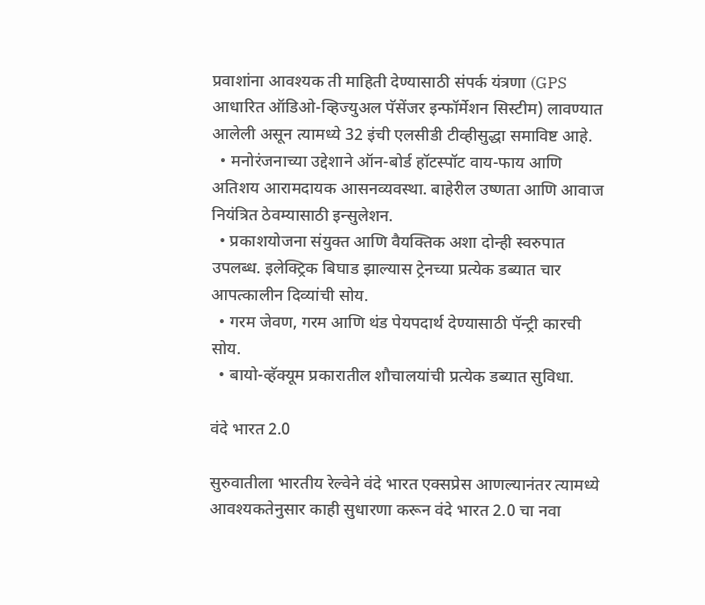प्रवाशांना आवश्यक ती माहिती देण्यासाठी संपर्क यंत्रणा (GPS आधारित ऑडिओ-व्हिज्युअल पॅसेंजर इन्फॉर्मेशन सिस्टीम) लावण्यात आलेली असून त्यामध्ये 32 इंची एलसीडी टीव्हीसुद्धा समाविष्ट आहे.
  • मनोरंजनाच्या उद्देशाने ऑन-बोर्ड हॉटस्पॉट वाय-फाय आणि अतिशय आरामदायक आसनव्यवस्था. बाहेरील उष्णता आणि आवाज नियंत्रित ठेवम्यासाठी इन्सुलेशन.
  • प्रकाशयोजना संयुक्त आणि वैयक्तिक अशा दोन्ही स्वरुपात उपलब्ध. इलेक्ट्रिक बिघाड झाल्यास ट्रेनच्या प्रत्येक डब्यात चार आपत्कालीन दिव्यांची सोय.
  • गरम जेवण, गरम आणि थंड पेयपदार्थ देण्यासाठी पॅन्ट्री कारची सोय.
  • बायो-व्हॅक्यूम प्रकारातील शौचालयांची प्रत्येक डब्यात सुविधा.

वंदे भारत 2.0

सुरुवातीला भारतीय रेल्वेने वंदे भारत एक्सप्रेस आणल्यानंतर त्यामध्ये आवश्यकतेनुसार काही सुधारणा करून वंदे भारत 2.0 चा नवा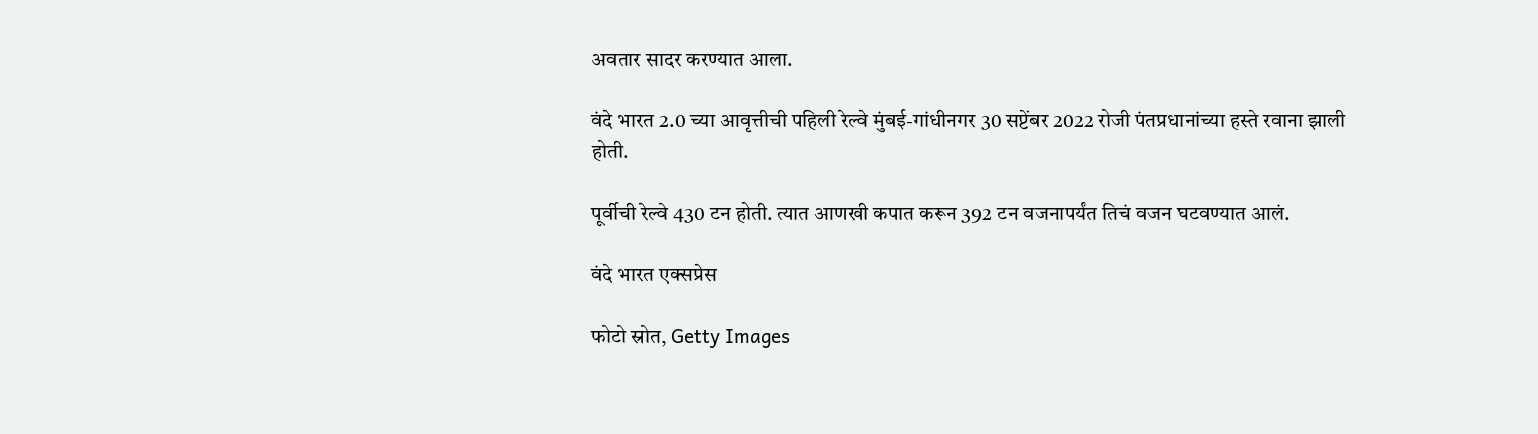अवतार सादर करण्यात आला.

वंदे भारत 2.0 च्या आवृत्तीची पहिली रेल्वे मुंबई-गांधीनगर 30 सप्टेंबर 2022 रोजी पंतप्रधानांच्या हस्ते रवाना झाली होती.

पूर्वीची रेल्वे 430 टन होती. त्यात आणखी कपात करून 392 टन वजनापर्यंत तिचं वजन घटवण्यात आलं.

वंदे भारत एक्सप्रेस

फोटो स्रोत, Getty Images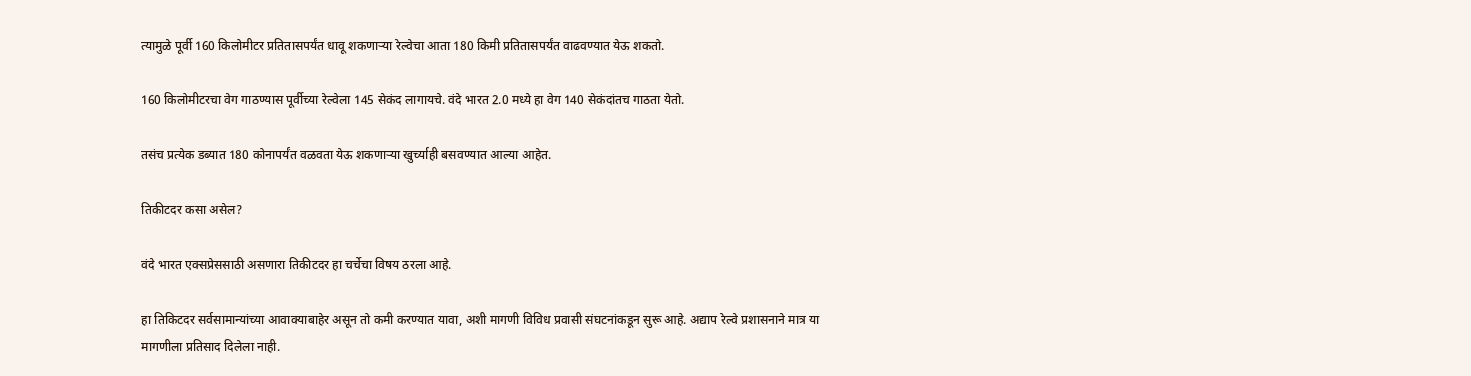त्यामुळे पूर्वी 160 किलोमीटर प्रतितासपर्यंत धावू शकणाऱ्या रेल्वेचा आता 180 किमी प्रतितासपर्यंत वाढवण्यात येऊ शकतो.

160 किलोमीटरचा वेग गाठण्यास पूर्वीच्या रेल्वेला 145 सेकंद लागायचे. वंदे भारत 2.0 मध्ये हा वेग 140 सेकंदांतच गाठता येतो.

तसंच प्रत्येक डब्यात 180 कोनापर्यंत वळवता येऊ शकणाऱ्या खुर्च्याही बसवण्यात आल्या आहेत.

तिकीटदर कसा असेल?

वंदे भारत एक्सप्रेससाठी असणारा तिकीटदर हा चर्चेचा विषय ठरला आहे.

हा तिकिटदर सर्वसामान्यांच्या आवाक्याबाहेर असून तो कमी करण्यात यावा, अशी मागणी विविध प्रवासी संघटनांकडून सुरू आहे. अद्याप रेल्वे प्रशासनाने मात्र या मागणीला प्रतिसाद दिलेला नाही.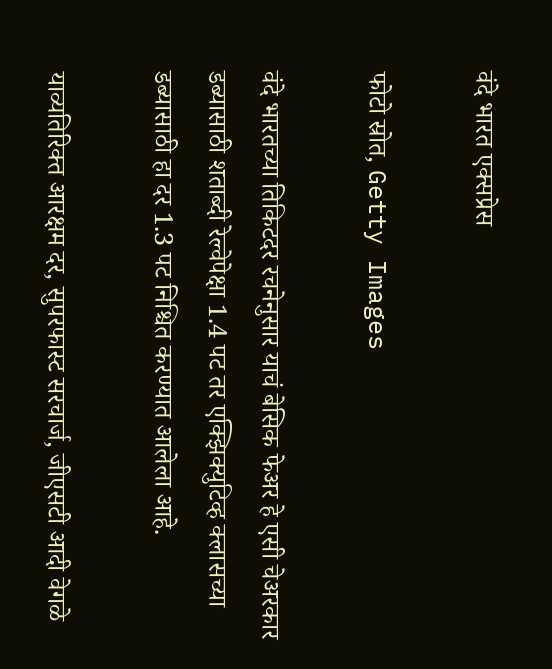वंदे भारत एक्सप्रेस

फोटो स्रोत, Getty Images

वंदे भारतच्या तिकिटदर रचनेनुसार याचं बेसिक फेअर हे एसी चेअरकार डब्यासाठी शताब्दी रेल्वेपेक्षा 1.4 पट तर एक्झिक्युटिव्ह क्लासच्या डब्यासाठी हा दर 1.3 पट निश्चित करण्यात आलेला आहे.

याव्यतिरिक्त आरक्षम दर, सुपरफास्ट सरचार्ज, जीएसटी आदी वेगळे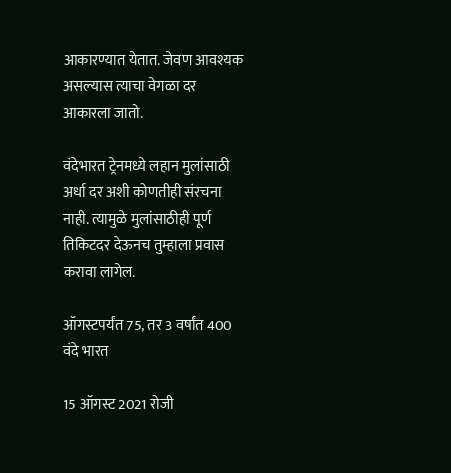आकारण्यात येतात. जेवण आवश्यक असल्यास त्याचा वेगळा दर आकारला जातो.

वंदेभारत ट्रेनमध्ये लहान मुलांसाठी अर्धा दर अशी कोणतीही संरचना नाही. त्यामुळे मुलांसाठीही पूर्ण तिकिटदर देऊनच तुम्हाला प्रवास करावा लागेल.

ऑगस्टपर्यंत 75, तर 3 वर्षांत 400 वंदे भारत

15 ऑगस्ट 2021 रोजी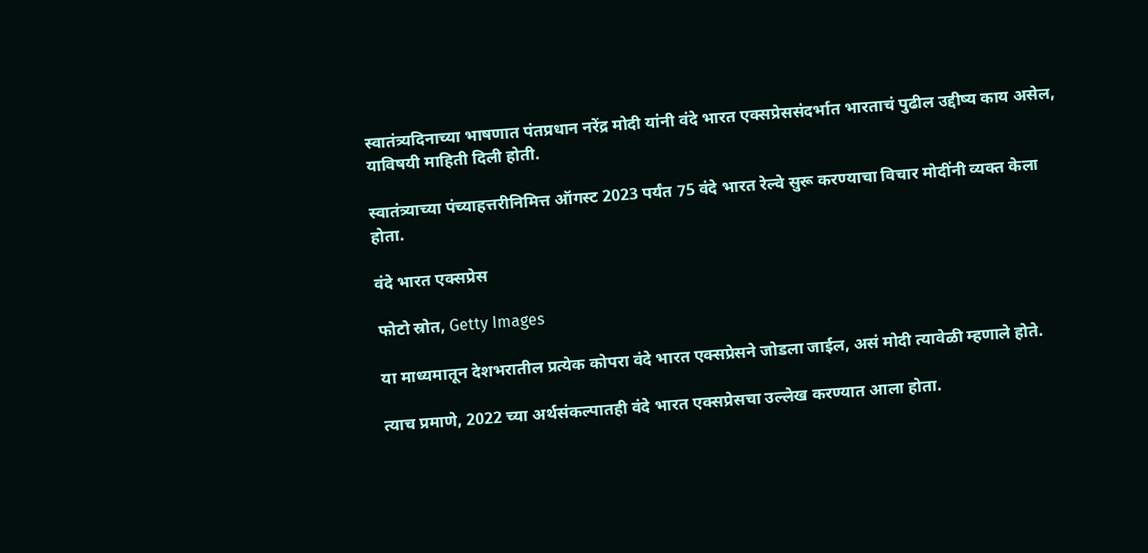स्वातंत्र्यदिनाच्या भाषणात पंतप्रधान नरेंद्र मोदी यांनी वंदे भारत एक्सप्रेससंदर्भात भारताचं पुढील उद्दीष्य काय असेल, याविषयी माहिती दिली होती.

स्वातंत्र्याच्या पंच्याहत्तरीनिमित्त ऑगस्ट 2023 पर्यंत 75 वंदे भारत रेल्वे सुरू करण्याचा विचार मोदींनी व्यक्त केला होता.

वंदे भारत एक्सप्रेस

फोटो स्रोत, Getty Images

या माध्यमातून देशभरातील प्रत्येक कोपरा वंदे भारत एक्सप्रेसने जोडला जाईल, असं मोदी त्यावेळी म्हणाले होते.

त्याच प्रमाणे, 2022 च्या अर्थसंकल्पातही वंदे भारत एक्सप्रेसचा उल्लेख करण्यात आला होता.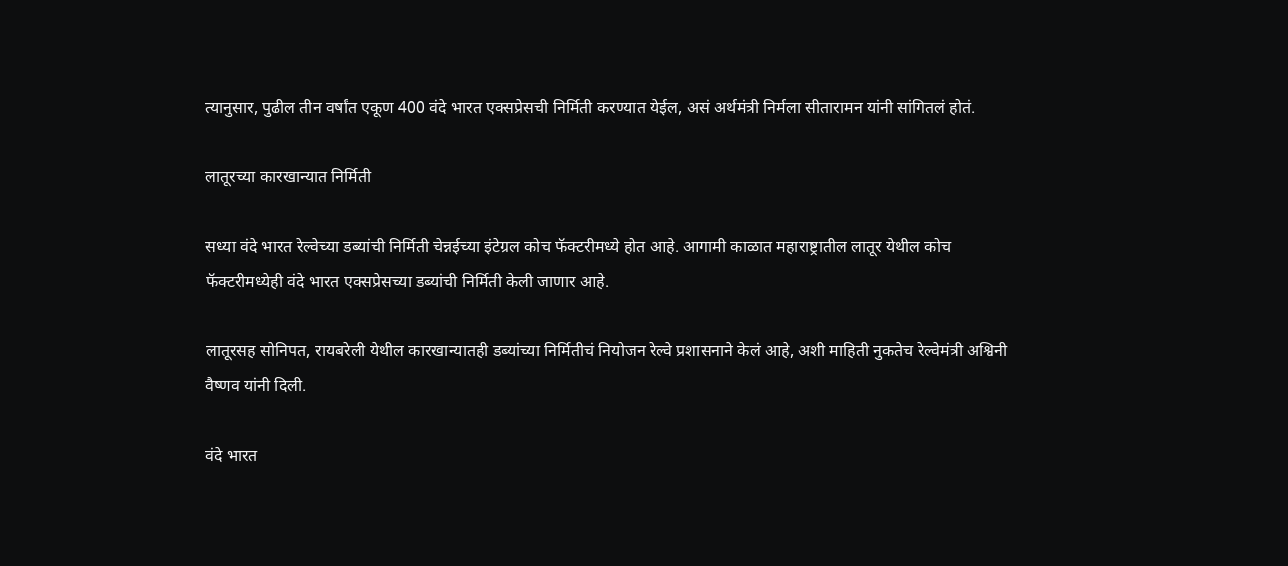त्यानुसार, पुढील तीन वर्षांत एकूण 400 वंदे भारत एक्सप्रेसची निर्मिती करण्यात येईल, असं अर्थमंत्री निर्मला सीतारामन यांनी सांगितलं होतं.

लातूरच्या कारखान्यात निर्मिती

सध्या वंदे भारत रेल्वेच्या डब्यांची निर्मिती चेन्नईच्या इंटेग्रल कोच फॅक्टरीमध्ये होत आहे. आगामी काळात महाराष्ट्रातील लातूर येथील कोच फॅक्टरीमध्येही वंदे भारत एक्सप्रेसच्या डब्यांची निर्मिती केली जाणार आहे.

लातूरसह सोनिपत, रायबरेली येथील कारखान्यातही डब्यांच्या निर्मितीचं नियोजन रेल्वे प्रशासनाने केलं आहे, अशी माहिती नुकतेच रेल्वेमंत्री अश्विनी वैष्णव यांनी दिली.

वंदे भारत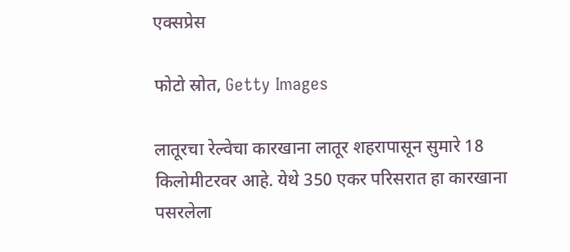एक्सप्रेस

फोटो स्रोत, Getty Images

लातूरचा रेल्वेचा कारखाना लातूर शहरापासून सुमारे 18 किलोमीटरवर आहे. येथे 350 एकर परिसरात हा कारखाना पसरलेला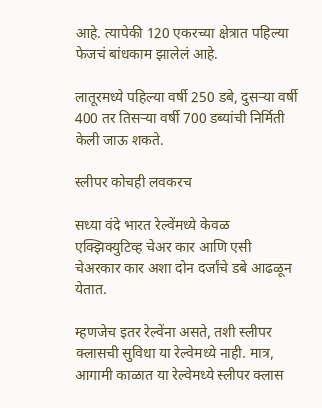आहे. त्यापेकी 120 एकरच्या क्षेत्रात पहिल्या फेजचं बांधकाम झालेलं आहे.

लातूरमध्ये पहिल्या वर्षी 250 डबे, दुसऱ्या वर्षी 400 तर तिसऱ्या वर्षी 700 डब्यांची निर्मिती केली जाऊ शकते.

स्लीपर कोचही लवकरच

सध्या वंदे भारत रेल्वेंमध्ये केवळ एक्झिक्युटिव्ह चेअर कार आणि एसी चेअरकार कार अशा दोन दर्जांचे डबे आढळून येतात.

म्हणजेच इतर रेल्वेंना असते, तशी स्लीपर क्लासची सुविधा या रेल्वेमध्ये नाही. मात्र, आगामी काळात या रेल्वेमध्ये स्लीपर क्लास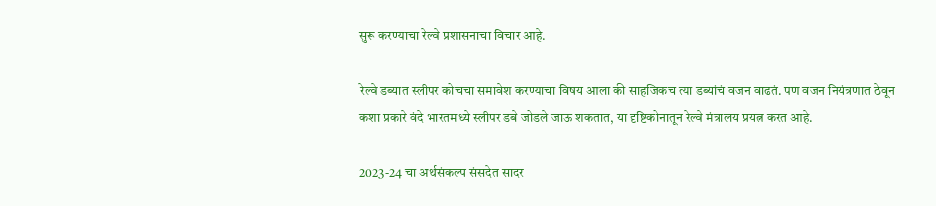सुरू करण्याचा रेल्वे प्रशासनाचा विचार आहे.

रेल्वे डब्यात स्लीपर कोचचा समावेश करण्याचा विषय आला की साहजिकच त्या डब्यांचं वजन वाढतं. पण वजन नियंत्रणात ठेवून कशा प्रकारे वंदे भारतमध्ये स्लीपर डबे जोडले जाऊ शकतात, या दृष्टिकोनातून रेल्वे मंत्रालय प्रयत्न करत आहे.

2023-24 चा अर्थसंकल्प संसदेत सादर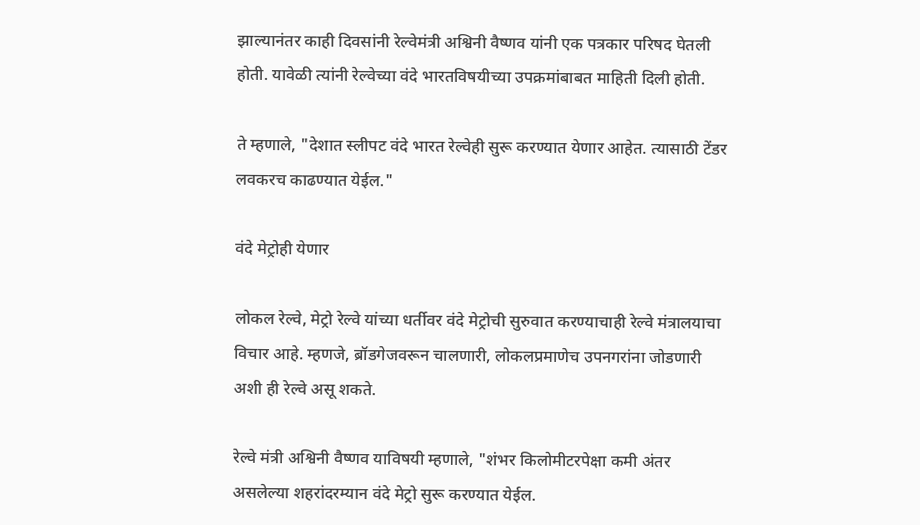झाल्यानंतर काही दिवसांनी रेल्वेमंत्री अश्विनी वैष्णव यांनी एक पत्रकार परिषद घेतली होती. यावेळी त्यांनी रेल्वेच्या वंदे भारतविषयीच्या उपक्रमांबाबत माहिती दिली होती.

ते म्हणाले, "देशात स्लीपट वंदे भारत रेल्वेही सुरू करण्यात येणार आहेत. त्यासाठी टेंडर लवकरच काढण्यात येईल."

वंदे मेट्रोही येणार

लोकल रेल्वे, मेट्रो रेल्वे यांच्या धर्तीवर वंदे मेट्रोची सुरुवात करण्याचाही रेल्वे मंत्रालयाचा विचार आहे. म्हणजे, ब्रॉडगेजवरून चालणारी, लोकलप्रमाणेच उपनगरांना जोडणारी अशी ही रेल्वे असू शकते.

रेल्वे मंत्री अश्विनी वैष्णव याविषयी म्हणाले, "शंभर किलोमीटरपेक्षा कमी अंतर असलेल्या शहरांदरम्यान वंदे मेट्रो सुरू करण्यात येईल.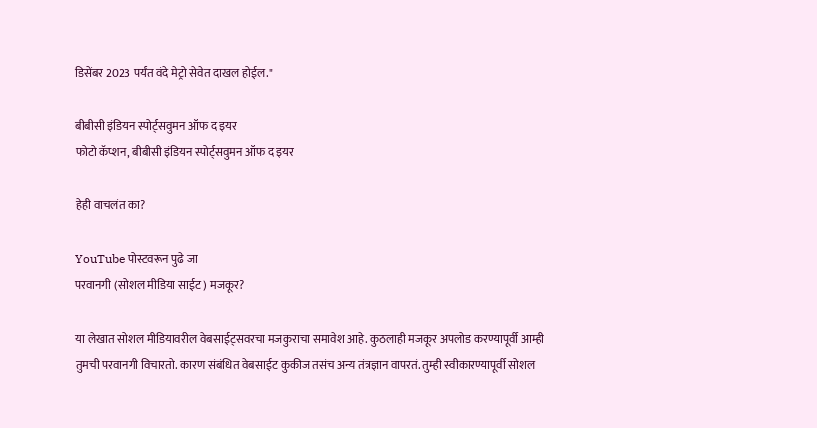डिसेंबर 2023 पर्यंत वंदे मेट्रो सेवेत दाखल होईल."

बीबीसी इंडियन स्पोर्ट्सवुमन ऑफ द इयर
फोटो कॅप्शन, बीबीसी इंडियन स्पोर्ट्सवुमन ऑफ द इयर

हेही वाचलंत का?

YouTube पोस्टवरून पुढे जा
परवानगी (सोशल मीडिया साईट) मजकूर?

या लेखात सोशल मीडियावरील वेबसाईट्सवरचा मजकुराचा समावेश आहे. कुठलाही मजकूर अपलोड करण्यापूर्वी आम्ही तुमची परवानगी विचारतो. कारण संबंधित वेबसाईट कुकीज तसंच अन्य तंत्रज्ञान वापरतं. तुम्ही स्वीकारण्यापूर्वी सोशल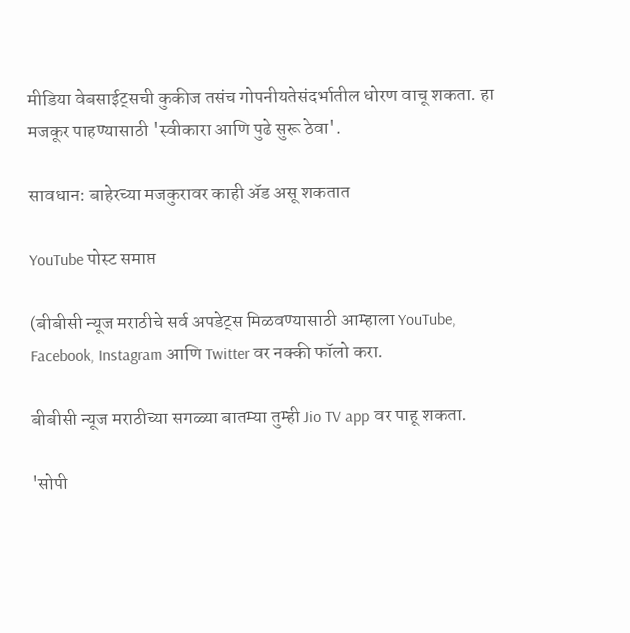मीडिया वेबसाईट्सची कुकीज तसंच गोपनीयतेसंदर्भातील धोरण वाचू शकता. हा मजकूर पाहण्यासाठी 'स्वीकारा आणि पुढे सुरू ठेवा'.

सावधान: बाहेरच्या मजकुरावर काही ॲड असू शकतात

YouTube पोस्ट समाप्त

(बीबीसी न्यूज मराठीचे सर्व अपडेट्स मिळवण्यासाठी आम्हाला YouTube, Facebook, Instagram आणि Twitter वर नक्की फॉलो करा.

बीबीसी न्यूज मराठीच्या सगळ्या बातम्या तुम्ही Jio TV app वर पाहू शकता.

'सोपी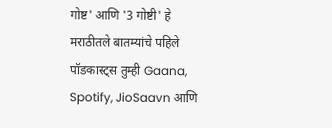गोष्ट' आणि '3 गोष्टी' हे मराठीतले बातम्यांचे पहिले पॉडकास्ट्स तुम्ही Gaana, Spotify, JioSaavn आणि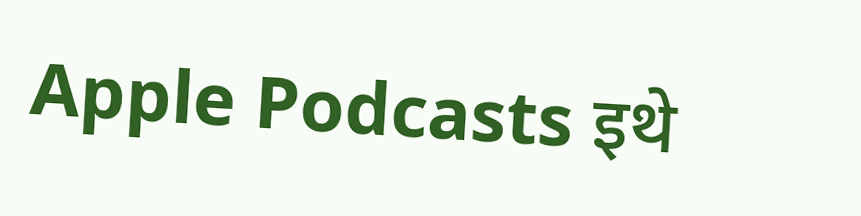Apple Podcasts इथे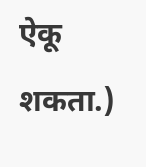ऐकू शकता.)